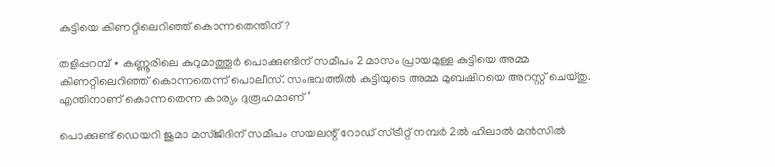കുട്ടിയെ കിണറ്റിലെറിഞ്ഞ് കൊന്നതെന്തിന്?

തളിപ്പറമ്പ് ∙ കണ്ണൂരിലെ കുറുമാത്തൂർ പൊക്കുണ്ടിന് സമീപം 2 മാസം പ്രായമുള്ള കുട്ടിയെ അമ്മ കിണറ്റിലെറിഞ്ഞ് കൊന്നതെന്ന് പൊലീസ്. സംഭവത്തിൽ കുട്ടിയുടെ അമ്മ മുബഷിറയെ അറസ്റ്റ് ചെയ്തു. എന്തിനാണ് കൊന്നതെന്ന കാര്യം ദുരൂഹമാണ് ‘

പൊക്കുണ്ട് ഡെയറി ജുമാ മസ്ജിദിന് സമീപം സയലന്റ് റോഡ് സ്ട്രീറ്റ് നമ്പർ 2ൽ ഹിലാൽ മൻസിൽ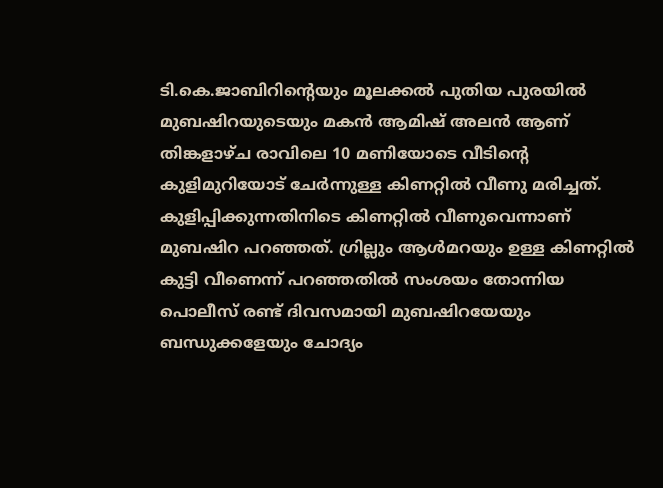ടി.കെ.ജാബിറിന്റെയും മൂലക്കൽ പുതിയ പുരയിൽ മുബഷിറയുടെയും മകൻ ആമിഷ് അലൻ ആണ് തിങ്കളാഴ്ച രാവിലെ 10 മണിയോടെ വീടിന്റെ കുളിമുറിയോട് ചേർന്നുള്ള കിണറ്റിൽ വീണു മരിച്ചത്. കുളിപ്പിക്കുന്നതിനിടെ കിണറ്റിൽ വീണുവെന്നാണ് മുബഷിറ പറഞ്ഞത്. ഗ്രില്ലും ആൾമറയും ഉള്ള കിണറ്റിൽ കുട്ടി വീണെന്ന് പറഞ്ഞതിൽ സംശയം തോന്നിയ പൊലീസ് രണ്ട് ദിവസമായി മുബഷിറയേയും ബന്ധുക്കളേയും ചോദ്യം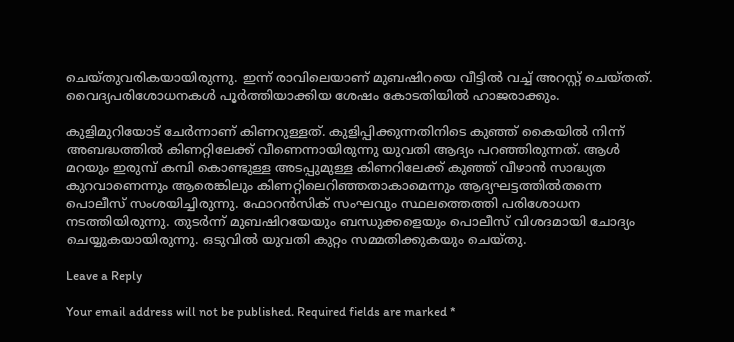ചെയ്തുവരികയായിരുന്നു. ഇന്ന് രാവിലെയാണ് മുബഷിറയെ വീട്ടിൽ വച്ച് അറസ്റ്റ് ചെയ്തത്. വൈദ്യപരിശോധനകൾ പൂർത്തിയാക്കിയ ശേഷം കോടതിയിൽ ഹാജരാക്കും.

കുളിമുറിയോട് ചേർന്നാണ് കിണറുള്ളത്. കുളിപ്പിക്കുന്നതിനിടെ കു‌ഞ്ഞ് കൈയിൽ നിന്ന് അബദ്ധത്തിൽ കിണറ്റിലേക്ക് വീണെന്നായിരുന്നു യുവതി ആദ്യം പറഞ്ഞിരുന്നത്. ആൾ മറയും ഇരുമ്പ് കമ്പി കൊണ്ടുള്ള അടപ്പുമുള്ള കിണറിലേക്ക് കുഞ്ഞ് വീഴാൻ സാദ്ധ്യത കുറവാണെന്നും ആരെങ്കിലും കിണറ്റിലെറിഞ്ഞതാകാമെന്നും ആദ്യഘട്ടത്തിൽതന്നെ പൊലീസ് സംശയിച്ചിരുന്നു. ഫോറൻസിക് സംഘവും സ്ഥലത്തെത്തി പരിശോധന നടത്തിയിരുന്നു. തുടർന്ന്‌ മുബഷിറയേയും ബന്ധുക്കളെയും പൊലീസ് വിശദമായി ചോദ്യം ചെയ്യുകയായിരുന്നു. ഒടുവിൽ യുവതി കുറ്റം സമ്മതിക്കുകയും ചെയ്തു.

Leave a Reply

Your email address will not be published. Required fields are marked *